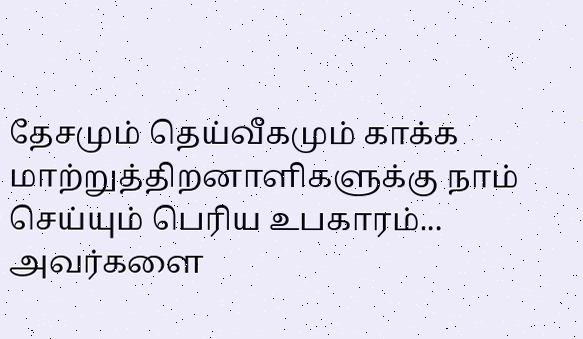தேசமும் தெய்வீகமும் காக்க
மாற்றுத்திறனாளிகளுக்கு நாம் செய்யும் பெரிய உபகாரம்... அவர்களை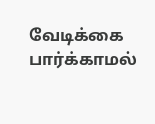வேடிக்கை பார்க்காமல்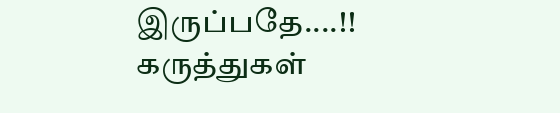இருப்பதே....!!
கருத்துகள்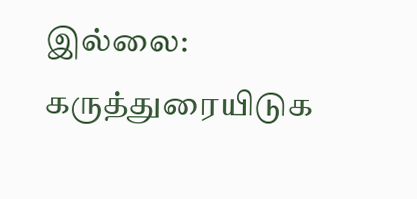இல்லை:
கருத்துரையிடுக